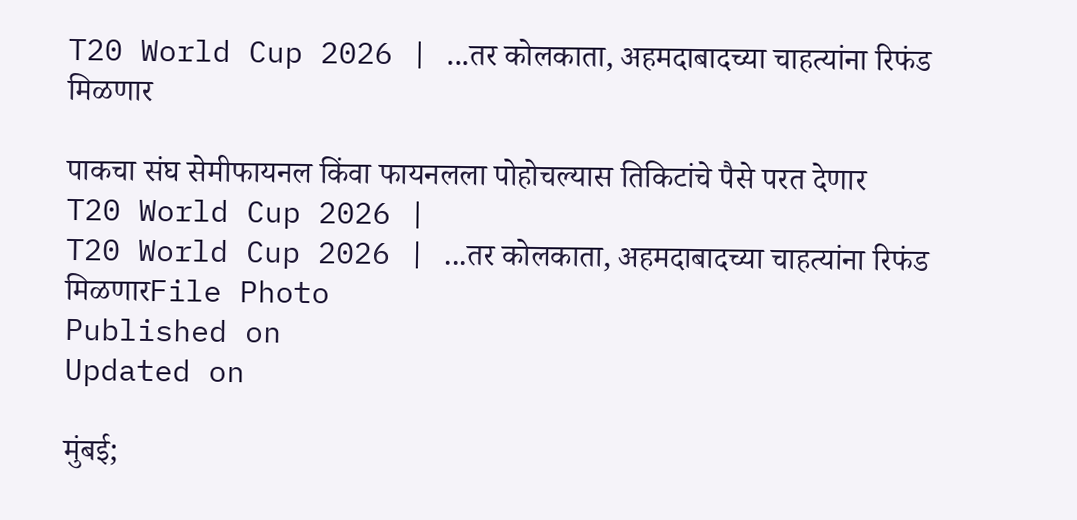T20 World Cup 2026 | ...तर कोलकाता, अहमदाबादच्या चाहत्यांना रिफंड मिळणार

पाकचा संघ सेमीफायनल किंवा फायनलला पोहोचल्यास तिकिटांचे पैसे परत देणार
T20 World Cup 2026 |
T20 World Cup 2026 | ...तर कोलकाता, अहमदाबादच्या चाहत्यांना रिफंड मिळणारFile Photo
Published on
Updated on

मुंबई;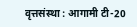वृत्तसंस्था : आगामी टी-20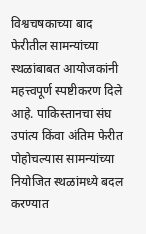विश्वचषकाच्या बाद फेरीतील सामन्यांच्या स्थळांबाबत आयोजकांनी महत्त्वपूर्ण स्पष्टीकरण दिले आहे. पाकिस्तानचा संघ उपांत्य किंवा अंतिम फेरीत पोहोचल्यास सामन्यांच्या नियोजित स्थळांमध्ये बदल करण्यात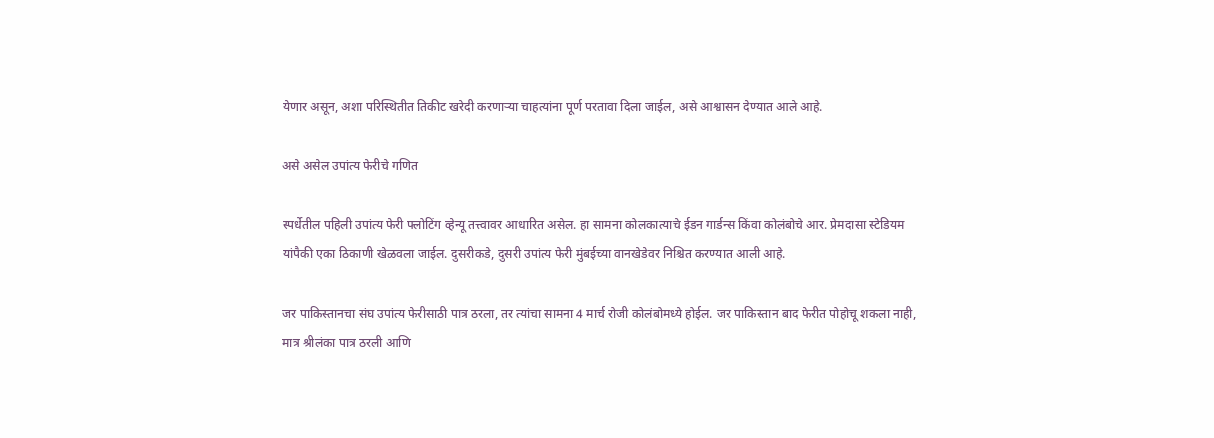येणार असून, अशा परिस्थितीत तिकीट खरेदी करणार्‍या चाहत्यांना पूर्ण परतावा दिला जाईल, असे आश्वासन देण्यात आले आहे.

असे असेल उपांत्य फेरीचे गणित

स्पर्धेतील पहिली उपांत्य फेरी फ्लोटिंग व्हेन्यू तत्त्वावर आधारित असेल. हा सामना कोलकात्याचे ईडन गार्डन्स किंवा कोलंबोचे आर. प्रेमदासा स्टेडियम यांपैकी एका ठिकाणी खेळवला जाईल. दुसरीकडे, दुसरी उपांत्य फेरी मुंबईच्या वानखेडेवर निश्चित करण्यात आली आहे.

जर पाकिस्तानचा संघ उपांत्य फेरीसाठी पात्र ठरला, तर त्यांचा सामना 4 मार्च रोजी कोलंबोमध्ये होईल. जर पाकिस्तान बाद फेरीत पोहोचू शकला नाही, मात्र श्रीलंका पात्र ठरली आणि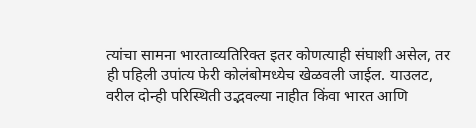त्यांचा सामना भारताव्यतिरिक्त इतर कोणत्याही संघाशी असेल, तर ही पहिली उपांत्य फेरी कोलंबोमध्येच खेळवली जाईल. याउलट, वरील दोन्ही परिस्थिती उद्भवल्या नाहीत किंवा भारत आणि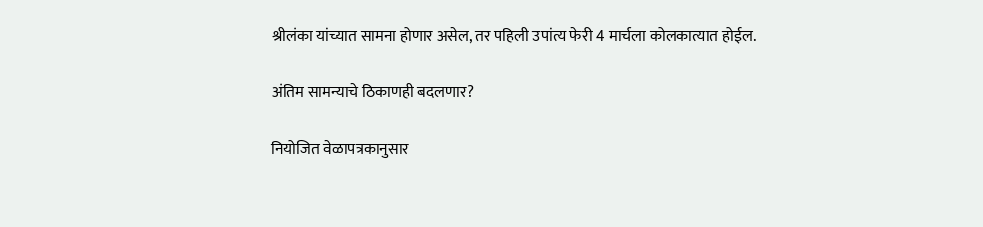श्रीलंका यांच्यात सामना होणार असेल, तर पहिली उपांत्य फेरी 4 मार्चला कोलकात्यात होईल.

अंतिम सामन्याचे ठिकाणही बदलणार?

नियोजित वेळापत्रकानुसार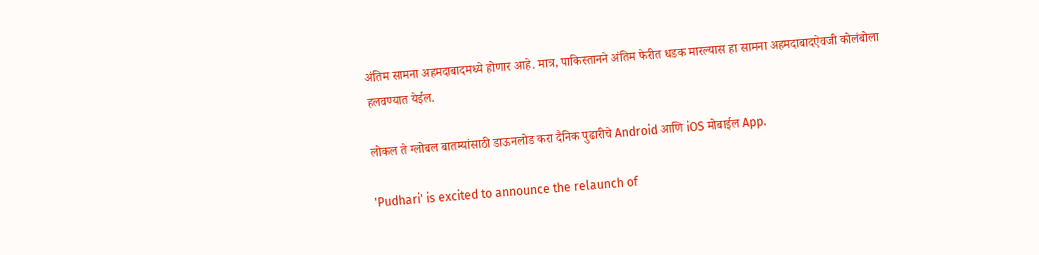अंतिम सामना अहमदाबादमध्ये होणार आहे. मात्र, पाकिस्तानने अंतिम फेरीत धडक मारल्यास हा सामना अहमदाबादऐवजी कोलंबोला हलवण्यात येईल.

लोकल ते ग्लोबल बातम्यांसाठी डाऊनलोड करा दैनिक पुढारीचे Android आणि iOS मोबाईल App.

'Pudhari' is excited to announce the relaunch of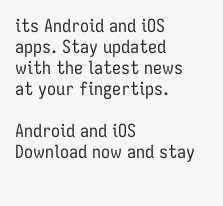its Android and iOS apps. Stay updated with the latest news at your fingertips.

Android and iOS Download now and stay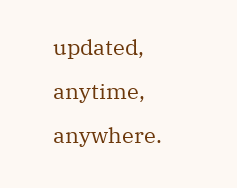updated, anytime, anywhere.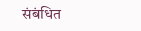संबंधित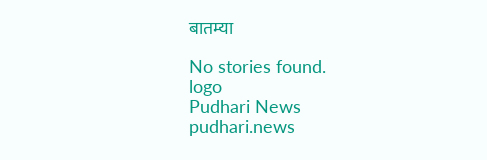बातम्या

No stories found.
logo
Pudhari News
pudhari.news